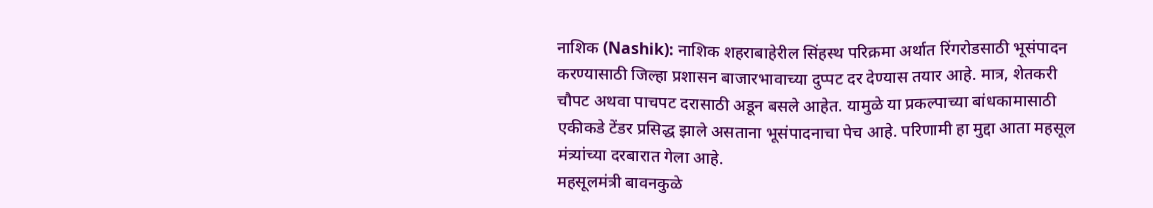नाशिक (Nashik): नाशिक शहराबाहेरील सिंहस्थ परिक्रमा अर्थात रिंगरोडसाठी भूसंपादन करण्यासाठी जिल्हा प्रशासन बाजारभावाच्या दुप्पट दर देण्यास तयार आहे. मात्र, शेतकरी चौपट अथवा पाचपट दरासाठी अडून बसले आहेत. यामुळे या प्रकल्पाच्या बांधकामासाठी एकीकडे टेंडर प्रसिद्ध झाले असताना भूसंपादनाचा पेच आहे. परिणामी हा मुद्दा आता महसूल मंत्र्यांच्या दरबारात गेला आहे.
महसूलमंत्री बावनकुळे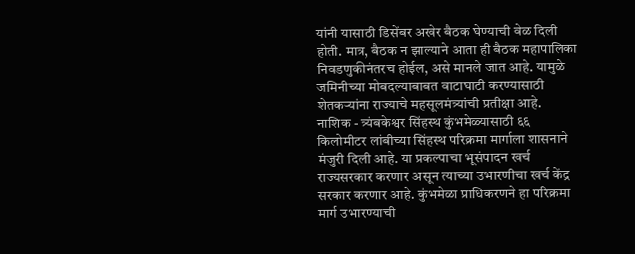यांनी यासाठी डिसेंबर अखेर बैठक घेण्याची वेळ दिली होती. मात्र, बैठक न झाल्याने आता ही बैठक महापालिका निवडणुकीनंतरच होईल, असे मानले जात आहे. यामुळे जमिनीच्या मोबदल्याबाबत वाटाघाटी करण्यासाठी शेतकऱ्यांना राज्याचे महसूलमंत्र्यांची प्रतीक्षा आहे.
नाशिक - त्र्यंबकेश्वर सिंहस्थ कुंभमेळ्यासाठी ६६ किलोमीटर लांबीच्या सिंहस्थ परिक्रमा मार्गाला शासनाने मंजुरी दिली आहे. या प्रकल्पाचा भूसंपादन खर्च राज्यसरकार करणार असून त्याच्या उभारणीचा खर्च केंद्र सरकार करणार आहे. कुंभमेळा प्राधिकरणने हा परिक्रमा मार्ग उभारण्याची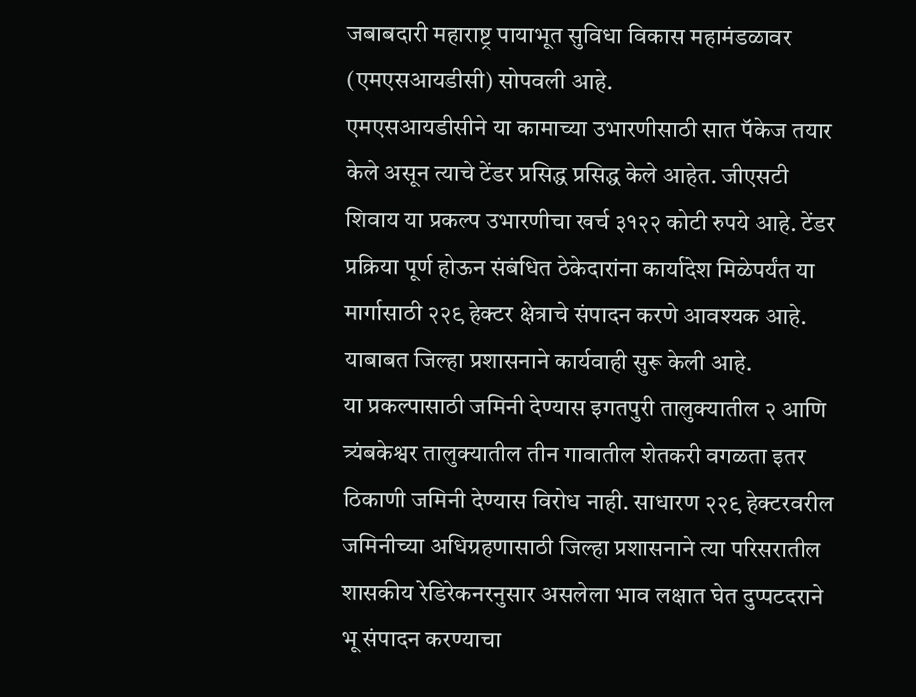जबाबदारी महाराष्ट्र पायाभूत सुविधा विकास महामंडळावर (एमएसआयडीसी) सोपवली आहे.
एमएसआयडीसीने या कामाच्या उभारणीसाठी सात पॅकेज तयार केले असून त्याचे टेंडर प्रसिद्ध प्रसिद्ध केले आहेत. जीएसटी शिवाय या प्रकल्प उभारणीचा खर्च ३१२२ कोटी रुपये आहे. टेंडर प्रक्रिया पूर्ण होऊन संबंधित ठेकेदारांना कार्यादेश मिळेपर्यंत या मार्गासाठी २२९ हेक्टर क्षेत्राचे संपादन करणे आवश्यक आहे. याबाबत जिल्हा प्रशासनाने कार्यवाही सुरू केली आहे.
या प्रकल्पासाठी जमिनी देण्यास इगतपुरी तालुक्यातील २ आणि त्र्यंबकेश्वर तालुक्यातील तीन गावातील शेतकरी वगळता इतर ठिकाणी जमिनी देण्यास विरोध नाही. साधारण २२९ हेक्टरवरील जमिनीच्या अधिग्रहणासाठी जिल्हा प्रशासनाने त्या परिसरातील शासकीय रेडिरेकनरनुसार असलेला भाव लक्षात घेत दुप्पटदराने भू संपादन करण्याचा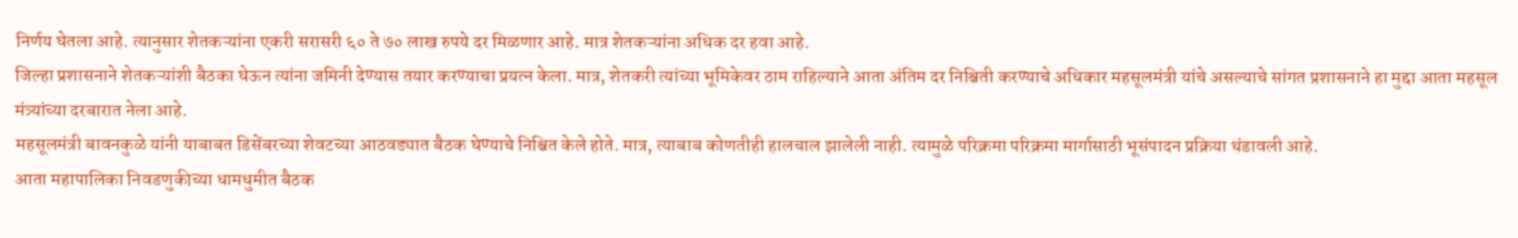निर्णय घेतला आहे. त्यानुसार शेतकऱ्यांना एकरी सरासरी ६० ते ७० लाख रुपये दर मिळणार आहे. मात्र शेतकऱ्यांना अधिक दर हवा आहे.
जिल्हा प्रशासनाने शेतकऱ्यांशी बैठका घेऊन त्यांना जमिनी देण्यास तयार करण्याचा प्रयत्न केला. मात्र, शेतकरी त्यांच्या भूमिकेवर ठाम राहिल्याने आता अंतिम दर निश्चिती करण्याचे अधिकार महसूलमंत्री यांचे असल्याचे सांगत प्रशासनाने हा मुद्दा आता महसूल मंत्र्यांच्या दरबारात नेला आहे.
महसूलमंत्री बावनकुळे यांनी याबाबत डिसेंबरच्या शेवटच्या आठवड्यात बैठक घेण्याचे निश्चित केले होते. मात्र, त्याबाब कोणतीही हालचाल झालेली नाही. त्यामुळे परिक्रमा परिक्रमा मार्गासाठी भूसंपादन प्रक्रिया थंडावली आहे.
आता महापालिका निवडणुकीच्या धामधुमीत बैठक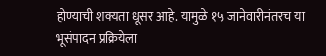होण्याची शक्यता धूसर आहे. यामुळे १५ जानेवारीनंतरच या भूसंपादन प्रक्रियेला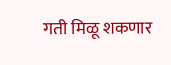गती मिळू शकणार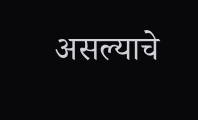असल्याचे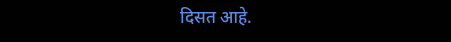दिसत आहे.